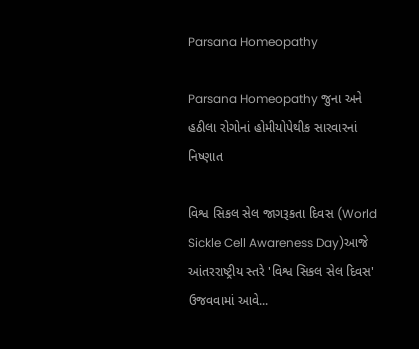Parsana Homeopathy

Parsana Homeopathy જુના અને હઠીલા રોગોનાં હોમીયોપેથીક સારવારનાં નિષ્ણાત

વિશ્વ સિકલ સેલ જાગરૂકતા દિવસ (World Sickle Cell Awareness Day)આજે આંતરરાષ્ટ્રીય સ્તરે 'વિશ્વ સિકલ સેલ દિવસ' ઉજવવામાં આવે...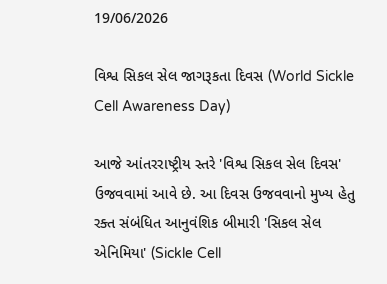19/06/2026

વિશ્વ સિકલ સેલ જાગરૂકતા દિવસ (World Sickle Cell Awareness Day)

આજે આંતરરાષ્ટ્રીય સ્તરે 'વિશ્વ સિકલ સેલ દિવસ' ઉજવવામાં આવે છે. આ દિવસ ઉજવવાનો મુખ્ય હેતુ રક્ત સંબંધિત આનુવંશિક બીમારી 'સિકલ સેલ એનિમિયા' (Sickle Cell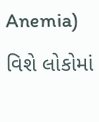Anemia) વિશે લોકોમાં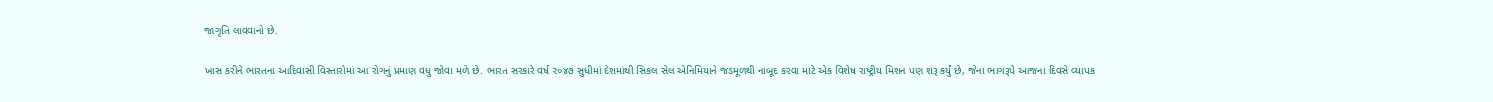જાગૃતિ લાવવાનો છે.

ખાસ કરીને ભારતના આદિવાસી વિસ્તારોમાં આ રોગનું પ્રમાણ વધુ જોવા મળે છે. ભારત સરકારે વર્ષ ૨૦૪૭ સુધીમાં દેશમાંથી સિકલ સેલ એનિમિયાને જડમૂળથી નાબૂદ કરવા માટે એક વિશેષ રાષ્ટ્રીય મિશન પણ શરૂ કર્યું છે, જેના ભાગરૂપે આજના દિવસે વ્યાપક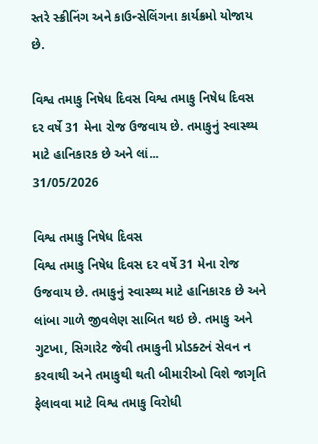સ્તરે સ્ક્રીનિંગ અને કાઉન્સેલિંગના કાર્યક્રમો યોજાય છે.

વિશ્વ તમાકુ નિષેધ દિવસ વિશ્વ તમાકુ નિષેધ દિવસ દર વર્ષે 31 મેના રોજ ઉજવાય છે. તમાકુનું સ્વાસ્થ્ય માટે હાનિકારક છે અને લાં...
31/05/2026

વિશ્વ તમાકુ નિષેધ દિવસ
વિશ્વ તમાકુ નિષેધ દિવસ દર વર્ષે 31 મેના રોજ ઉજવાય છે. તમાકુનું સ્વાસ્થ્ય માટે હાનિકારક છે અને લાંબા ગાળે જીવલેણ સાબિત થઇ છે. તમાકુ અને ગુટખા, સિગારેટ જેવી તમાકુની પ્રોડક્ટનં સેવન ન કરવાથી અને તમાકુથી થતી બીમારીઓ વિશે જાગૃતિ ફેલાવવા માટે વિશ્વ તમાકુ વિરોધી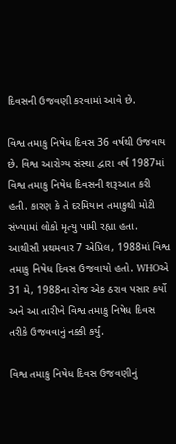દિવસની ઉજવણી કરવામાં આવે છે.

વિશ્વ તમાકુ નિષેધ દિવસ 36 વર્ષથી ઉજવાય છે. વિશ્વ આરોગ્ય સંસ્થા દ્વારા વર્ષ 1987માં વિશ્વ તમાકુ નિષેધ દિવસની શરૂઆત કરી હતી. કારણ કે તે દરમિયાન તમાકુથી મોટી સંખ્યામાં લોકો મૃત્યુ પામી રહ્યા હતા. આથીસૌ પ્રથમવાર 7 એપ્રિલ, 1988માં વિશ્વ તમાકુ નિષેધ દિવસ ઉજવાયો હતો. WHOએ 31 મે, 1988ના રોજ એક ઠરાવ પસાર કર્યો અને આ તારીખે વિશ્વ તમાકુ નિષેધ દિવસ તરીકે ઉજવવાનું નક્કી કર્યું.

વિશ્વ તમાકુ નિષેધ દિવસ ઉજવણીનું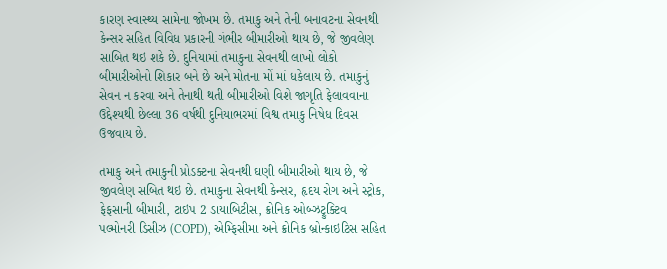કારણ સ્વાસ્થ્ય સામેના જોખમ છે. તમાકુ અને તેની બનાવટના સેવનથી કેન્સર સહિત વિવિધ પ્રકારની ગંભીર બીમારીઓ થાય છે, જે જીવલેણ સાબિત થઇ શકે છે. દુનિયામાં તમાકુના સેવનથી લાખો લોકો બીમારીઓનો શિકાર બને છે અને મોતના મોં માં ધકેલાય છે. તમાકુનું સેવન ન કરવા અને તેનાથી થતી બીમારીઓ વિશે જાગૃતિ ફેલાવવાના ઉદ્દેશ્યથી છેલ્લા 36 વર્ષથી દુનિયાભરમાં વિશ્વ તમાકુ નિષેધ દિવસ ઉજવાય છે.

તમાકુ અને તમાકુની પ્રોડક્ટના સેવનથી ઘણી બીમારીઓ થાય છે, જે જીવલેણ સબિત થઇ છે. તમાકુના સેવનથી કેન્સર, હૃદય રોગ અને સ્ટ્રોક, ફેફસાની બીમારી, ટાઇપ 2 ડાયાબિટીસ, ક્રોનિક ઓબ્ઝટ્રુક્ટિવ પલ્મોનરી ડિસીઝ (COPD), એમ્ફિસીમા અને ક્રોનિક બ્રોન્કાઇટિસ સહિત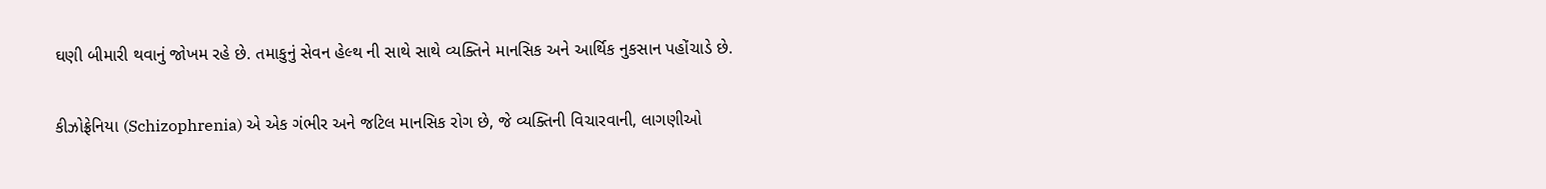ઘણી બીમારી થવાનું જોખમ રહે છે. તમાકુનું સેવન હેલ્થ ની સાથે સાથે વ્યક્તિને માનસિક અને આર્થિક નુકસાન પહોંચાડે છે.

કીઝોફ્રેનિયા (Schizophrenia) એ એક ગંભીર અને જટિલ માનસિક રોગ છે, જે વ્યક્તિની વિચારવાની, લાગણીઓ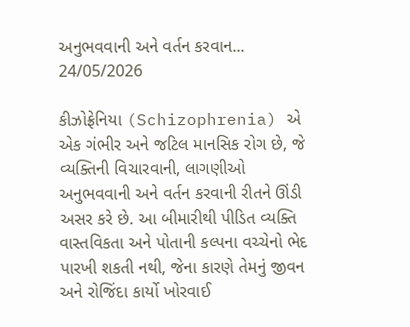અનુભવવાની અને વર્તન કરવાન...
24/05/2026

કીઝોફ્રેનિયા (Schizophrenia) એ એક ગંભીર અને જટિલ માનસિક રોગ છે, જે વ્યક્તિની વિચારવાની, લાગણીઓ અનુભવવાની અને વર્તન કરવાની રીતને ઊંડી અસર કરે છે. આ બીમારીથી પીડિત વ્યક્તિ વાસ્તવિકતા અને પોતાની કલ્પના વચ્ચેનો ભેદ પારખી શકતી નથી, જેના કારણે તેમનું જીવન અને રોજિંદા કાર્યો ખોરવાઈ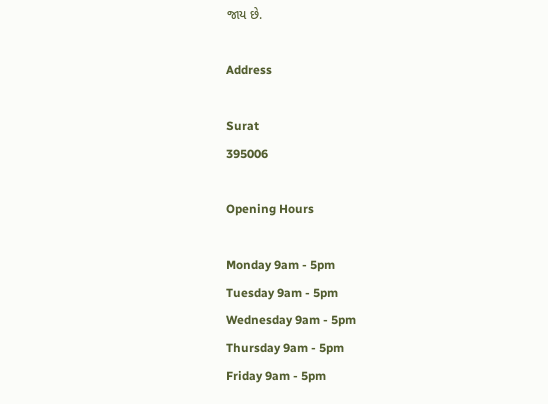જાય છે.

Address

Surat
395006

Opening Hours

Monday 9am - 5pm
Tuesday 9am - 5pm
Wednesday 9am - 5pm
Thursday 9am - 5pm
Friday 9am - 5pm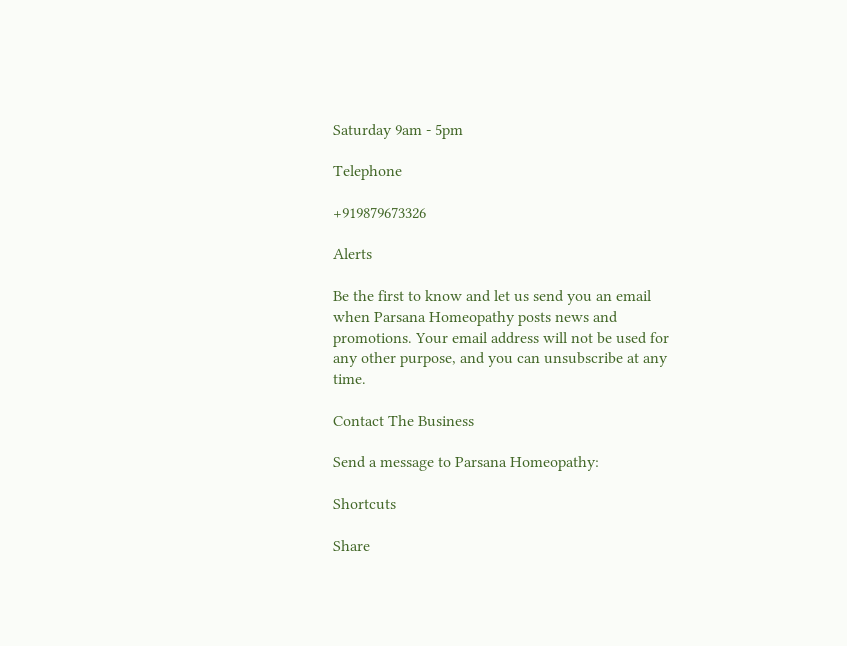Saturday 9am - 5pm

Telephone

+919879673326

Alerts

Be the first to know and let us send you an email when Parsana Homeopathy posts news and promotions. Your email address will not be used for any other purpose, and you can unsubscribe at any time.

Contact The Business

Send a message to Parsana Homeopathy:

Shortcuts

Share